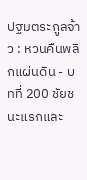ปฐมตระกูลจ้าว : หวนคืนพลิกแผ่นดิน - บทที่ 200 ชัยชนะแรกและ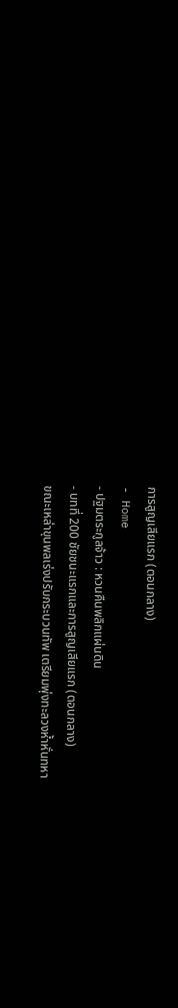การสูญเสียแรก (ตอนกลาง)
- Home
- ปฐมตระกูลจ้าว : หวนคืนพลิกแผ่นดิน
- บทที่ 200 ชัยชนะแรกและการสูญเสียแรก (ตอนกลาง)
ขณะเหล่าขุนพลเร่งปรับกระบวนทัพ เตรียมพุ่งทะลวงห้ำหั่นทหา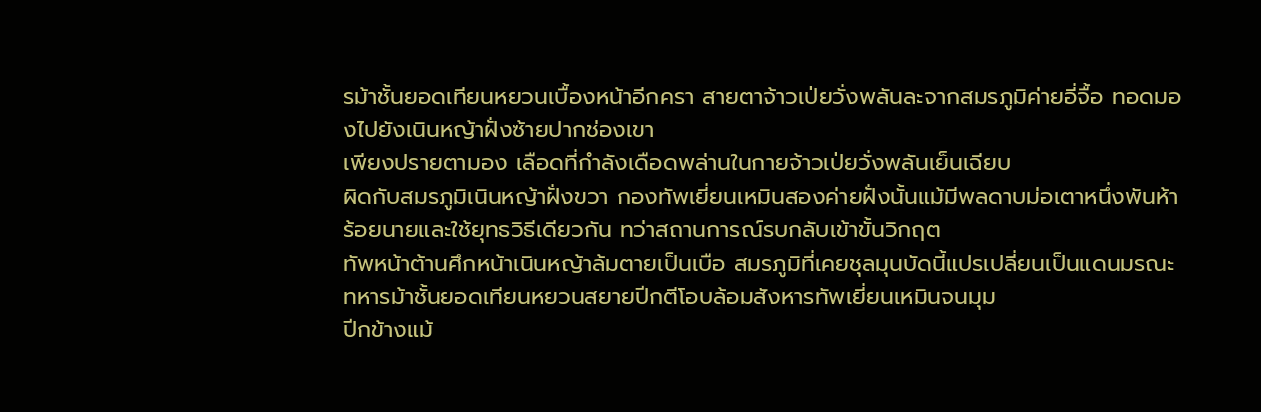รม้าชั้นยอดเทียนหยวนเบื้องหน้าอีกครา สายตาจ้าวเป่ยวั่งพลันละจากสมรภูมิค่ายอี่จื้อ ทอดมองไปยังเนินหญ้าฝั่งซ้ายปากช่องเขา
เพียงปรายตามอง เลือดที่กำลังเดือดพล่านในกายจ้าวเป่ยวั่งพลันเย็นเฉียบ
ผิดกับสมรภูมิเนินหญ้าฝั่งขวา กองทัพเยี่ยนเหมินสองค่ายฝั่งนั้นแม้มีพลดาบม่อเตาหนึ่งพันห้าร้อยนายและใช้ยุทธวิธีเดียวกัน ทว่าสถานการณ์รบกลับเข้าขั้นวิกฤต
ทัพหน้าต้านศึกหน้าเนินหญ้าล้มตายเป็นเบือ สมรภูมิที่เคยชุลมุนบัดนี้แปรเปลี่ยนเป็นแดนมรณะ ทหารม้าชั้นยอดเทียนหยวนสยายปีกตีโอบล้อมสังหารทัพเยี่ยนเหมินจนมุม
ปีกข้างแม้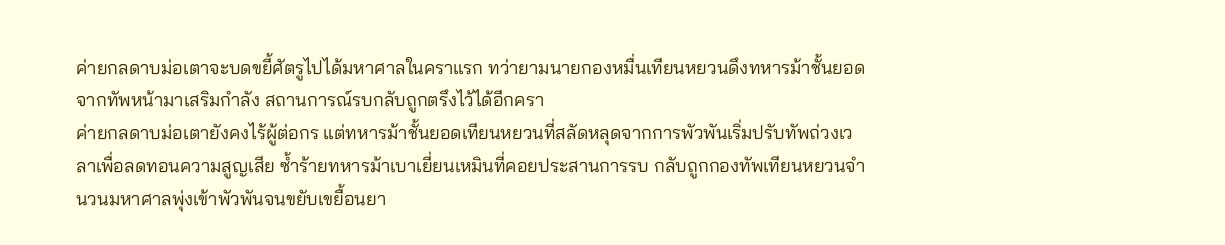ค่ายกลดาบม่อเตาจะบดขยี้ศัตรูไปได้มหาศาลในคราแรก ทว่ายามนายกองหมื่นเทียนหยวนดึงทหารม้าชั้นยอดจากทัพหน้ามาเสริมกำลัง สถานการณ์รบกลับถูกตรึงไว้ได้อีกครา
ค่ายกลดาบม่อเตายังคงไร้ผู้ต่อกร แต่ทหารม้าชั้นยอดเทียนหยวนที่สลัดหลุดจากการพัวพันเริ่มปรับทัพถ่วงเวลาเพื่อลดทอนความสูญเสีย ซ้ำร้ายทหารม้าเบาเยี่ยนเหมินที่คอยประสานการรบ กลับถูกกองทัพเทียนหยวนจำนวนมหาศาลพุ่งเข้าพัวพันจนขยับเขยื้อนยา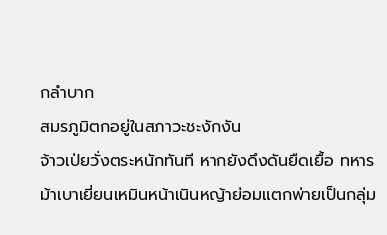กลำบาก
สมรภูมิตกอยู่ในสภาวะชะงักงัน
จ้าวเป่ยวั่งตระหนักทันที หากยังดึงดันยืดเยื้อ ทหารม้าเบาเยี่ยนเหมินหน้าเนินหญ้าย่อมแตกพ่ายเป็นกลุ่ม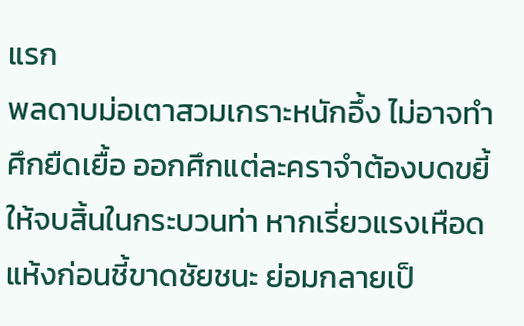แรก
พลดาบม่อเตาสวมเกราะหนักอึ้ง ไม่อาจทำศึกยืดเยื้อ ออกศึกแต่ละคราจำต้องบดขยี้ให้จบสิ้นในกระบวนท่า หากเรี่ยวแรงเหือดแห้งก่อนชี้ขาดชัยชนะ ย่อมกลายเป็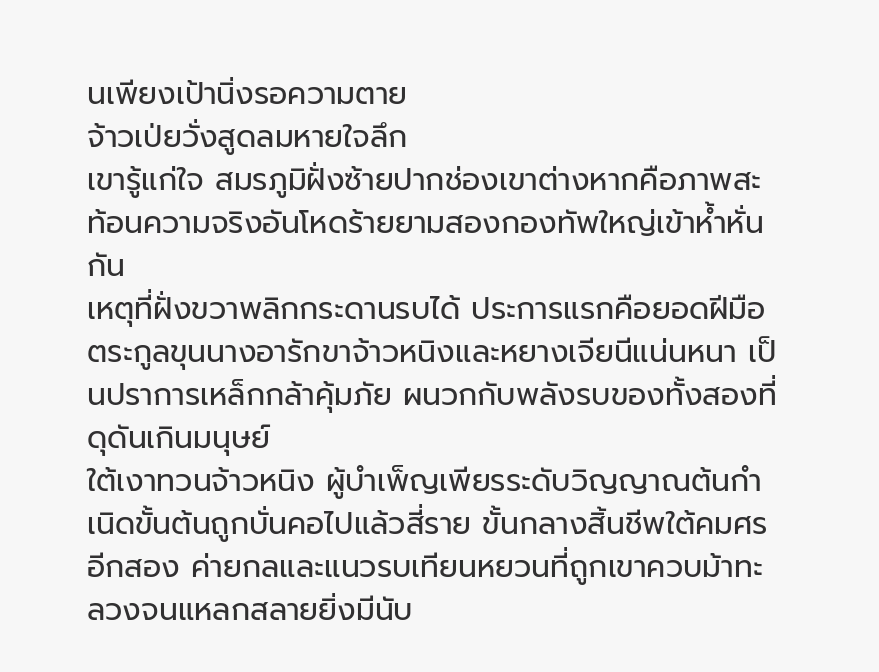นเพียงเป้านิ่งรอความตาย
จ้าวเป่ยวั่งสูดลมหายใจลึก
เขารู้แก่ใจ สมรภูมิฝั่งซ้ายปากช่องเขาต่างหากคือภาพสะท้อนความจริงอันโหดร้ายยามสองกองทัพใหญ่เข้าห้ำหั่นกัน
เหตุที่ฝั่งขวาพลิกกระดานรบได้ ประการแรกคือยอดฝีมือตระกูลขุนนางอารักขาจ้าวหนิงและหยางเจียนีแน่นหนา เป็นปราการเหล็กกล้าคุ้มภัย ผนวกกับพลังรบของทั้งสองที่ดุดันเกินมนุษย์
ใต้เงาทวนจ้าวหนิง ผู้บำเพ็ญเพียรระดับวิญญาณต้นกำเนิดขั้นต้นถูกบั่นคอไปแล้วสี่ราย ขั้นกลางสิ้นชีพใต้คมศรอีกสอง ค่ายกลและแนวรบเทียนหยวนที่ถูกเขาควบม้าทะลวงจนแหลกสลายยิ่งมีนับ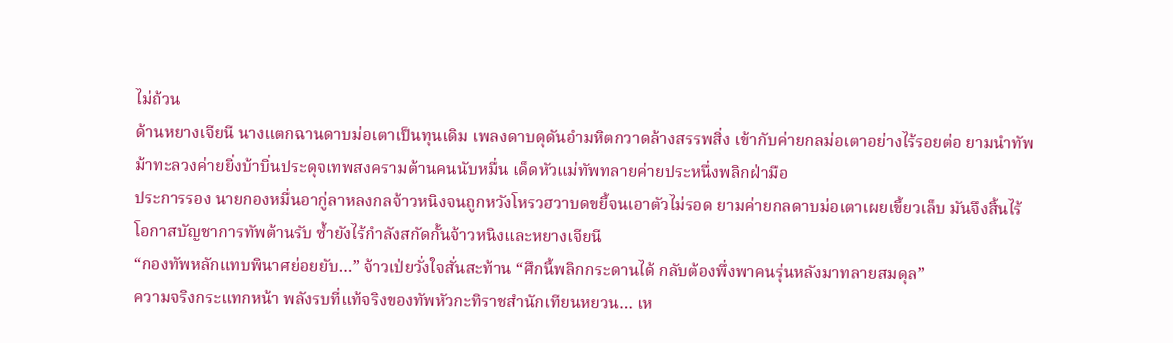ไม่ถ้วน
ด้านหยางเจียนี นางแตกฉานดาบม่อเตาเป็นทุนเดิม เพลงดาบดุดันอำมหิตกวาดล้างสรรพสิ่ง เข้ากับค่ายกลม่อเตาอย่างไร้รอยต่อ ยามนำทัพม้าทะลวงค่ายยิ่งบ้าบิ่นประดุจเทพสงครามต้านคนนับหมื่น เด็ดหัวแม่ทัพทลายค่ายประหนึ่งพลิกฝ่ามือ
ประการรอง นายกองหมื่นอากู่ลาหลงกลจ้าวหนิงจนถูกหวังโหรวฮวาบดขยี้จนเอาตัวไม่รอด ยามค่ายกลดาบม่อเตาเผยเขี้ยวเล็บ มันจึงสิ้นไร้โอกาสบัญชาการทัพต้านรับ ซ้ำยังไร้กำลังสกัดกั้นจ้าวหนิงและหยางเจียนี
“กองทัพหลักแทบพินาศย่อยยับ…” จ้าวเป่ยวั่งใจสั่นสะท้าน “ศึกนี้พลิกกระดานได้ กลับต้องพึ่งพาคนรุ่นหลังมาทลายสมดุล”
ความจริงกระแทกหน้า พลังรบที่แท้จริงของทัพหัวกะทิราชสำนักเทียนหยวน… เห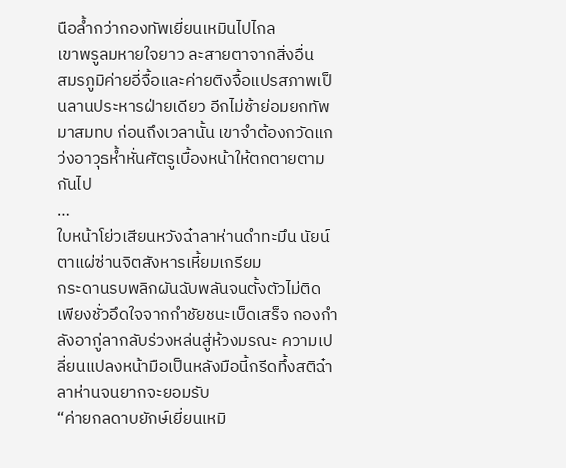นือล้ำกว่ากองทัพเยี่ยนเหมินไปไกล
เขาพรูลมหายใจยาว ละสายตาจากสิ่งอื่น
สมรภูมิค่ายอี่จื้อและค่ายติงจื้อแปรสภาพเป็นลานประหารฝ่ายเดียว อีกไม่ช้าย่อมยกทัพมาสมทบ ก่อนถึงเวลานั้น เขาจำต้องกวัดแกว่งอาวุธห้ำหั่นศัตรูเบื้องหน้าให้ตกตายตามกันไป
…
ใบหน้าโย่วเสียนหวังฉ๋าลาห่านดำทะมึน นัยน์ตาแผ่ซ่านจิตสังหารเหี้ยมเกรียม
กระดานรบพลิกผันฉับพลันจนตั้งตัวไม่ติด เพียงชั่วอึดใจจากกำชัยชนะเบ็ดเสร็จ กองกำลังอากู่ลากลับร่วงหล่นสู่ห้วงมรณะ ความเปลี่ยนแปลงหน้ามือเป็นหลังมือนี้กรีดทึ้งสติฉ๋าลาห่านจนยากจะยอมรับ
“ค่ายกลดาบยักษ์เยี่ยนเหมิ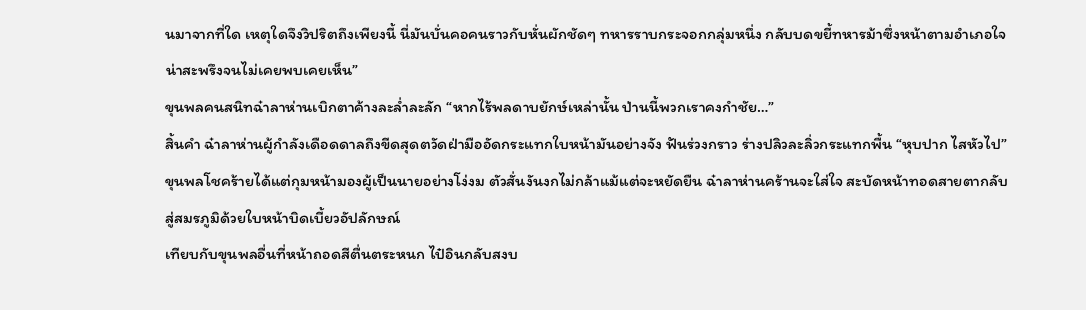นมาจากที่ใด เหตุใดจึงวิปริตถึงเพียงนี้ นี่มันบั่นคอคนราวกับหั่นผักชัดๆ ทหารราบกระจอกกลุ่มหนึ่ง กลับบดขยี้ทหารม้าซึ่งหน้าตามอำเภอใจ น่าสะพรึงจนไม่เคยพบเคยเห็น”
ขุนพลคนสนิทฉ๋าลาห่านเบิกตาค้างละล่ำละลัก “หากไร้พลดาบยักษ์เหล่านั้น ป่านนี้พวกเราคงกำชัย…”
สิ้นคำ ฉ๋าลาห่านผู้กำลังเดือดดาลถึงขีดสุดตวัดฝ่ามืออัดกระแทกใบหน้ามันอย่างจัง ฟันร่วงกราว ร่างปลิวละลิ่วกระแทกพื้น “หุบปาก ไสหัวไป”
ขุนพลโชคร้ายได้แต่กุมหน้ามองผู้เป็นนายอย่างโง่งม ตัวสั่นงันงกไม่กล้าแม้แต่จะหยัดยืน ฉ๋าลาห่านคร้านจะใส่ใจ สะบัดหน้าทอดสายตากลับสู่สมรภูมิด้วยใบหน้าบิดเบี้ยวอัปลักษณ์
เทียบกับขุนพลอื่นที่หน้าถอดสีตื่นตระหนก ไป๋อินกลับสงบ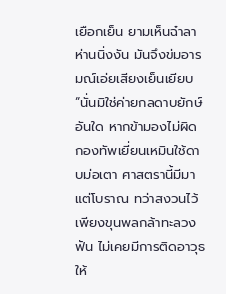เยือกเย็น ยามเห็นฉ๋าลาห่านนิ่งงัน มันจึงข่มอารมณ์เอ่ยเสียงเย็นเยียบ
“นั่นมิใช่ค่ายกลดาบยักษ์อันใด หากข้ามองไม่ผิด กองทัพเยี่ยนเหมินใช้ดาบม่อเตา ศาสตรานี้มีมาแต่โบราณ ทว่าสงวนไว้เพียงขุนพลกล้าทะลวงฟัน ไม่เคยมีการติดอาวุธให้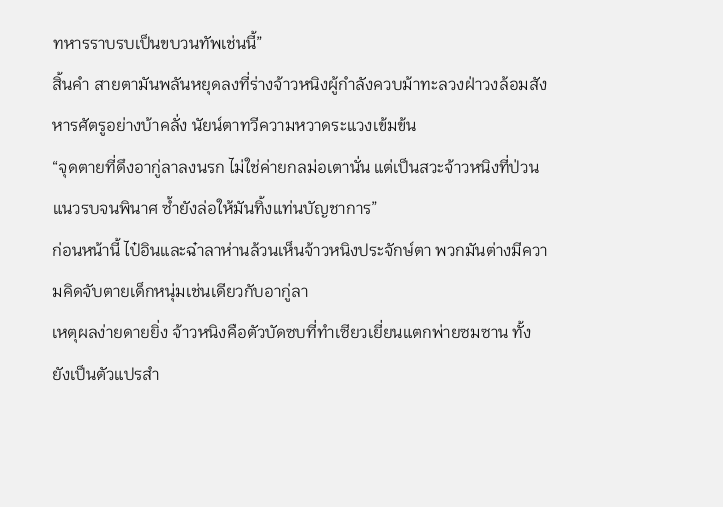ทหารราบรบเป็นขบวนทัพเช่นนี้”
สิ้นคำ สายตามันพลันหยุดลงที่ร่างจ้าวหนิงผู้กำลังควบม้าทะลวงฝ่าวงล้อมสังหารศัตรูอย่างบ้าคลั่ง นัยน์ตาทวีความหวาดระแวงเข้มข้น
“จุดตายที่ดึงอากู่ลาลงนรก ไม่ใช่ค่ายกลม่อเตานั่น แต่เป็นสวะจ้าวหนิงที่ป่วนแนวรบจนพินาศ ซ้ำยังล่อให้มันทิ้งแท่นบัญชาการ”
ก่อนหน้านี้ ไป๋อินและฉ๋าลาห่านล้วนเห็นจ้าวหนิงประจักษ์ตา พวกมันต่างมีความคิดจับตายเด็กหนุ่มเช่นเดียวกับอากู่ลา
เหตุผลง่ายดายยิ่ง จ้าวหนิงคือตัวบัดซบที่ทำเซียวเยี่ยนแตกพ่ายซมซาน ทั้งยังเป็นตัวแปรสำ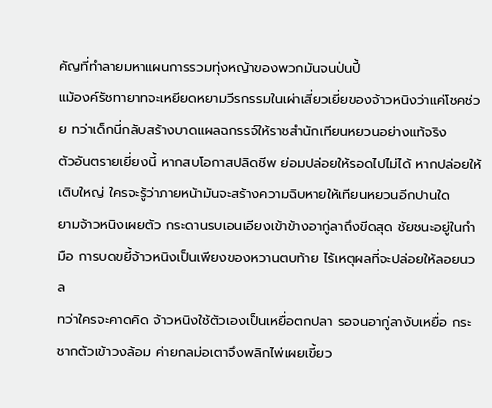คัญที่ทำลายมหาแผนการรวมทุ่งหญ้าของพวกมันจนป่นปี้
แม้องค์รัชทายาทจะเหยียดหยามวีรกรรมในเผ่าเสี่ยวเยี่ยของจ้าวหนิงว่าแค่โชคช่วย ทว่าเด็กนี่กลับสร้างบาดแผลฉกรรจ์ให้ราชสำนักเทียนหยวนอย่างแท้จริง
ตัวอันตรายเยี่ยงนี้ หากสบโอกาสปลิดชีพ ย่อมปล่อยให้รอดไปไม่ได้ หากปล่อยให้เติบใหญ่ ใครจะรู้ว่าภายหน้ามันจะสร้างความฉิบหายให้เทียนหยวนอีกปานใด
ยามจ้าวหนิงเผยตัว กระดานรบเอนเอียงเข้าข้างอากู่ลาถึงขีดสุด ชัยชนะอยู่ในกำมือ การบดขยี้จ้าวหนิงเป็นเพียงของหวานตบท้าย ไร้เหตุผลที่จะปล่อยให้ลอยนวล
ทว่าใครจะคาดคิด จ้าวหนิงใช้ตัวเองเป็นเหยื่อตกปลา รอจนอากู่ลางับเหยื่อ กระชากตัวเข้าวงล้อม ค่ายกลม่อเตาจึงพลิกไพ่เผยเขี้ยว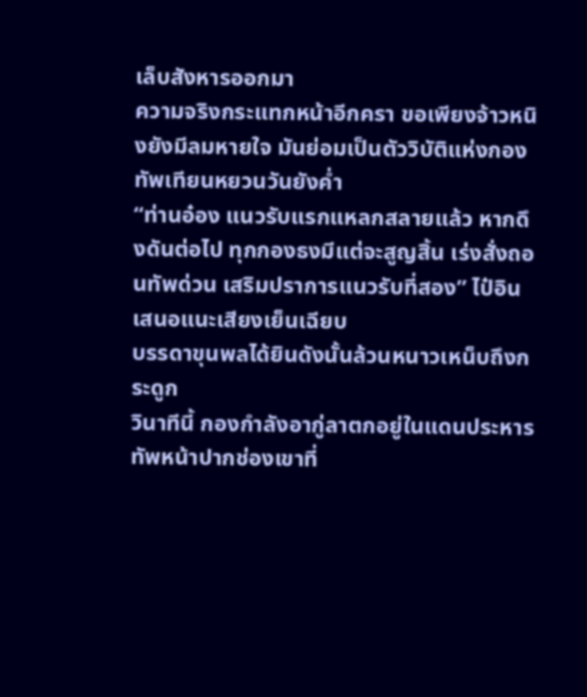เล็บสังหารออกมา
ความจริงกระแทกหน้าอีกครา ขอเพียงจ้าวหนิงยังมีลมหายใจ มันย่อมเป็นตัววิบัติแห่งกองทัพเทียนหยวนวันยังค่ำ
“ท่านอ๋อง แนวรับแรกแหลกสลายแล้ว หากดึงดันต่อไป ทุกกองธงมีแต่จะสูญสิ้น เร่งสั่งถอนทัพด่วน เสริมปราการแนวรับที่สอง” ไป๋อินเสนอแนะเสียงเย็นเฉียบ
บรรดาขุนพลได้ยินดังนั้นล้วนหนาวเหน็บถึงกระดูก
วินาทีนี้ กองกำลังอากู่ลาตกอยู่ในแดนประหาร ทัพหน้าปากช่องเขาที่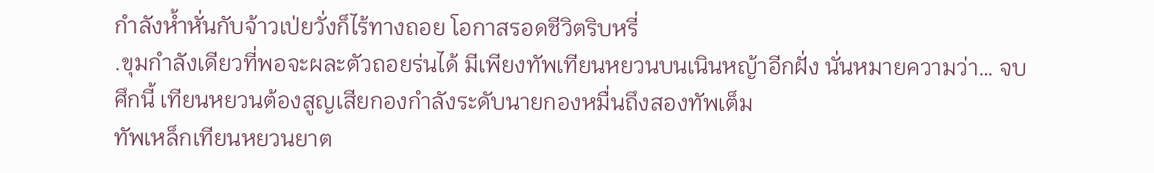กำลังห้ำหั่นกับจ้าวเป่ยวั่งก็ไร้ทางถอย โอกาสรอดชีวิตริบหรี่
.ขุมกำลังเดียวที่พอจะผละตัวถอยร่นได้ มีเพียงทัพเทียนหยวนบนเนินหญ้าอีกฝั่ง นั่นหมายความว่า… จบศึกนี้ เทียนหยวนต้องสูญเสียกองกำลังระดับนายกองหมื่นถึงสองทัพเต็ม
ทัพเหล็กเทียนหยวนยาต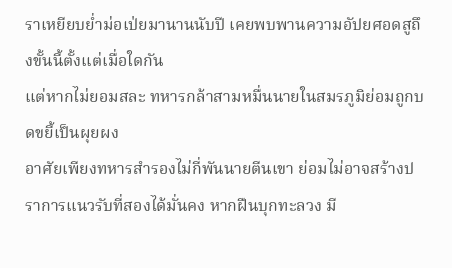ราเหยียบย่ำม่อเป่ยมานานนับปี เคยพบพานความอัปยศอดสูถึงขั้นนี้ตั้งแต่เมื่อใดกัน
แต่หากไม่ยอมสละ ทหารกล้าสามหมื่นนายในสมรภูมิย่อมถูกบดขยี้เป็นผุยผง
อาศัยเพียงทหารสำรองไม่กี่พันนายตีนเขา ย่อมไม่อาจสร้างปราการแนวรับที่สองได้มั่นคง หากฝืนบุกทะลวง มี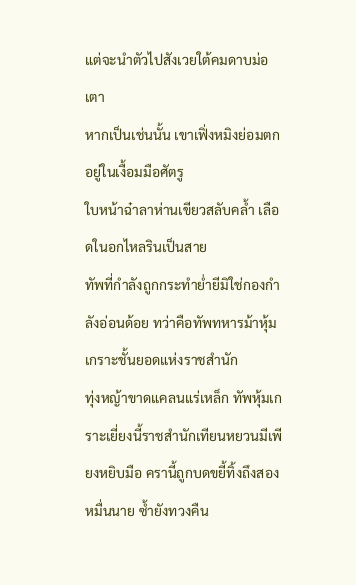แต่จะนำตัวไปสังเวยใต้คมดาบม่อเตา
หากเป็นเช่นนั้น เขาเฟิ่งหมิงย่อมตกอยู่ในเงื้อมมือศัตรู
ใบหน้าฉ๋าลาห่านเขียวสลับคล้ำ เลือดในอกไหลรินเป็นสาย
ทัพที่กำลังถูกกระทำย่ำยีมิใช่กองกำลังอ่อนด้อย ทว่าคือทัพทหารม้าหุ้มเกราะชั้นยอดแห่งราชสำนัก
ทุ่งหญ้าขาดแคลนแร่เหล็ก ทัพหุ้มเกราะเยี่ยงนี้ราชสำนักเทียนหยวนมีเพียงหยิบมือ ครานี้ถูกบดขยี้ทิ้งถึงสองหมื่นนาย ซ้ำยังทวงคืน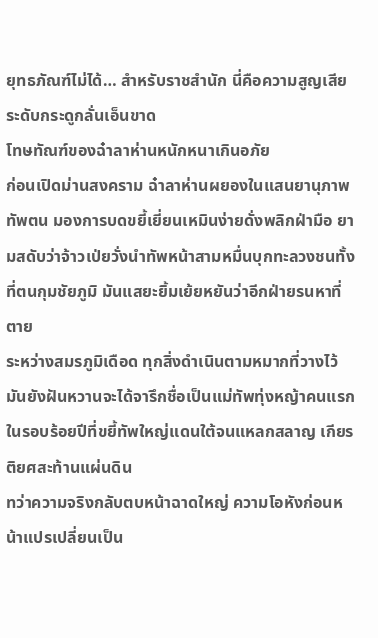ยุทธภัณฑ์ไม่ได้… สำหรับราชสำนัก นี่คือความสูญเสียระดับกระดูกลั่นเอ็นขาด
โทษทัณฑ์ของฉ๋าลาห่านหนักหนาเกินอภัย
ก่อนเปิดม่านสงคราม ฉ๋าลาห่านผยองในแสนยานุภาพทัพตน มองการบดขยี้เยี่ยนเหมินง่ายดั่งพลิกฝ่ามือ ยามสดับว่าจ้าวเป่ยวั่งนำทัพหน้าสามหมื่นบุกทะลวงชนทั้งที่ตนกุมชัยภูมิ มันแสยะยิ้มเย้ยหยันว่าอีกฝ่ายรนหาที่ตาย
ระหว่างสมรภูมิเดือด ทุกสิ่งดำเนินตามหมากที่วางไว้ มันยังฝันหวานจะได้จารึกชื่อเป็นแม่ทัพทุ่งหญ้าคนแรกในรอบร้อยปีที่ขยี้ทัพใหญ่แดนใต้จนแหลกสลาญ เกียรติยศสะท้านแผ่นดิน
ทว่าความจริงกลับตบหน้าฉาดใหญ่ ความโอหังก่อนหน้าแปรเปลี่ยนเป็น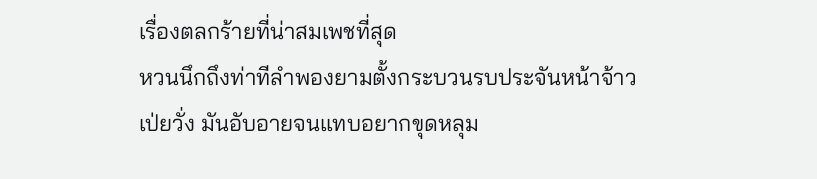เรื่องตลกร้ายที่น่าสมเพชที่สุด
หวนนึกถึงท่าทีลำพองยามตั้งกระบวนรบประจันหน้าจ้าวเป่ยวั่ง มันอับอายจนแทบอยากขุดหลุม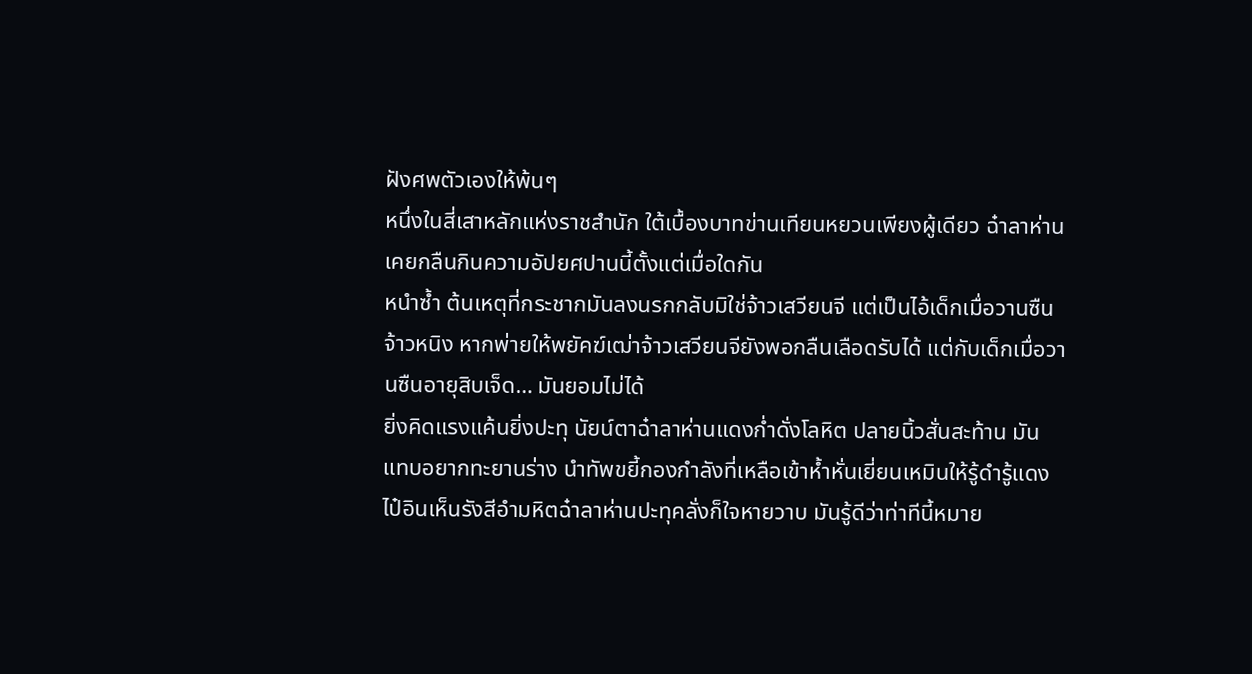ฝังศพตัวเองให้พ้นๆ
หนึ่งในสี่เสาหลักแห่งราชสำนัก ใต้เบื้องบาทข่านเทียนหยวนเพียงผู้เดียว ฉ๋าลาห่านเคยกลืนกินความอัปยศปานนี้ตั้งแต่เมื่อใดกัน
หนำซ้ำ ต้นเหตุที่กระชากมันลงนรกกลับมิใช่จ้าวเสวียนจี แต่เป็นไอ้เด็กเมื่อวานซืนจ้าวหนิง หากพ่ายให้พยัคฆ์เฒ่าจ้าวเสวียนจียังพอกลืนเลือดรับได้ แต่กับเด็กเมื่อวานซืนอายุสิบเจ็ด… มันยอมไม่ได้
ยิ่งคิดแรงแค้นยิ่งปะทุ นัยน์ตาฉ๋าลาห่านแดงก่ำดั่งโลหิต ปลายนิ้วสั่นสะท้าน มันแทบอยากทะยานร่าง นำทัพขยี้กองกำลังที่เหลือเข้าห้ำหั่นเยี่ยนเหมินให้รู้ดำรู้แดง
ไป๋อินเห็นรังสีอำมหิตฉ๋าลาห่านปะทุคลั่งก็ใจหายวาบ มันรู้ดีว่าท่าทีนี้หมาย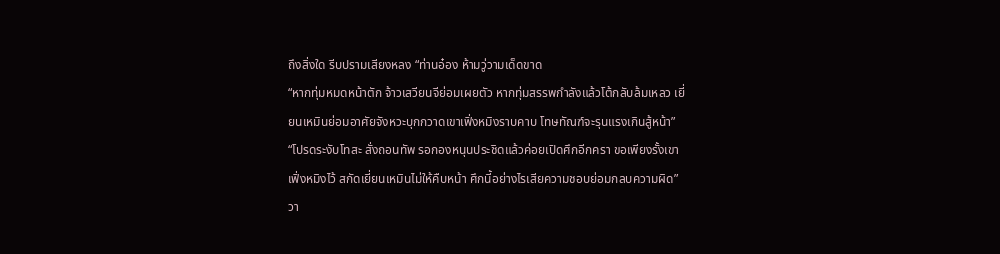ถึงสิ่งใด รีบปรามเสียงหลง “ท่านอ๋อง ห้ามวู่วามเด็ดขาด
“หากทุ่มหมดหน้าตัก จ้าวเสวียนจีย่อมเผยตัว หากทุ่มสรรพกำลังแล้วโต้กลับล้มเหลว เยี่ยนเหมินย่อมอาศัยจังหวะบุกกวาดเขาเฟิ่งหมิงราบคาบ โทษทัณฑ์จะรุนแรงเกินสู้หน้า”
“โปรดระงับโทสะ สั่งถอนทัพ รอกองหนุนประชิดแล้วค่อยเปิดศึกอีกครา ขอเพียงรั้งเขาเฟิ่งหมิงไว้ สกัดเยี่ยนเหมินไม่ให้คืบหน้า ศึกนี้อย่างไรเสียความชอบย่อมกลบความผิด”
วา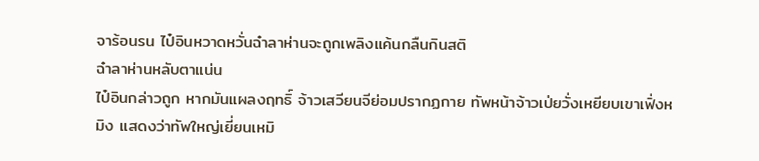จาร้อนรน ไป๋อินหวาดหวั่นฉ๋าลาห่านจะถูกเพลิงแค้นกลืนกินสติ
ฉ๋าลาห่านหลับตาแน่น
ไป๋อินกล่าวถูก หากมันแผลงฤทธิ์ จ้าวเสวียนจีย่อมปรากฏกาย ทัพหน้าจ้าวเป่ยวั่งเหยียบเขาเฟิ่งหมิง แสดงว่าทัพใหญ่เยี่ยนเหมิ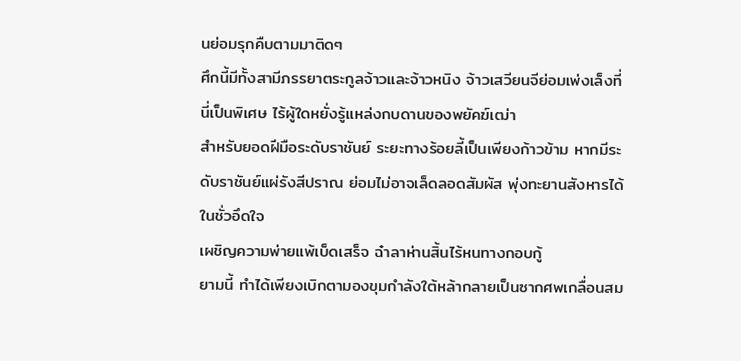นย่อมรุกคืบตามมาติดๆ
ศึกนี้มีทั้งสามีภรรยาตระกูลจ้าวและจ้าวหนิง จ้าวเสวียนจีย่อมเพ่งเล็งที่นี่เป็นพิเศษ ไร้ผู้ใดหยั่งรู้แหล่งกบดานของพยัคฆ์เฒ่า
สำหรับยอดฝีมือระดับราชันย์ ระยะทางร้อยลี้เป็นเพียงก้าวข้าม หากมีระดับราชันย์แผ่รังสีปราณ ย่อมไม่อาจเล็ดลอดสัมผัส พุ่งทะยานสังหารได้ในชั่วอึดใจ
เผชิญความพ่ายแพ้เบ็ดเสร็จ ฉ๋าลาห่านสิ้นไร้หนทางกอบกู้
ยามนี้ ทำได้เพียงเบิกตามองขุมกำลังใต้หล้ากลายเป็นซากศพเกลื่อนสม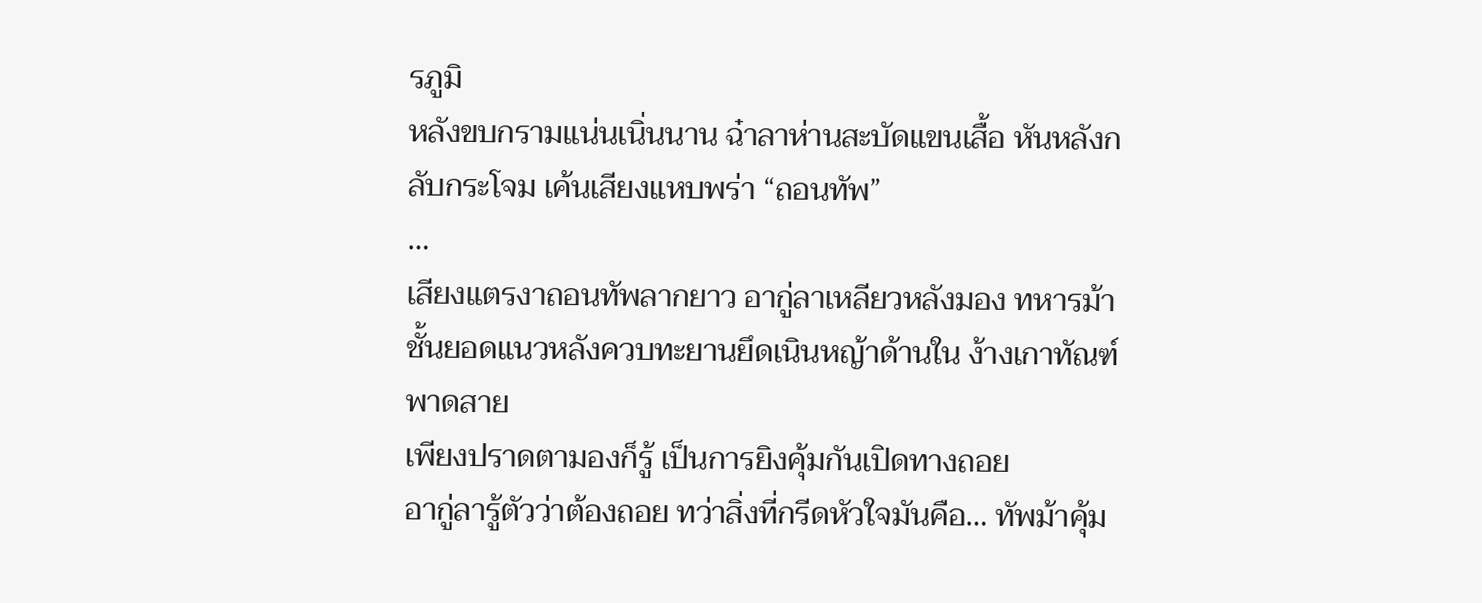รภูมิ
หลังขบกรามแน่นเนิ่นนาน ฉ๋าลาห่านสะบัดแขนเสื้อ หันหลังกลับกระโจม เค้นเสียงแหบพร่า “ถอนทัพ”
…
เสียงแตรงาถอนทัพลากยาว อากู่ลาเหลียวหลังมอง ทหารม้าชั้นยอดแนวหลังควบทะยานยึดเนินหญ้าด้านใน ง้างเกาทัณฑ์พาดสาย
เพียงปราดตามองก็รู้ เป็นการยิงคุ้มกันเปิดทางถอย
อากู่ลารู้ตัวว่าต้องถอย ทว่าสิ่งที่กรีดหัวใจมันคือ… ทัพม้าคุ้ม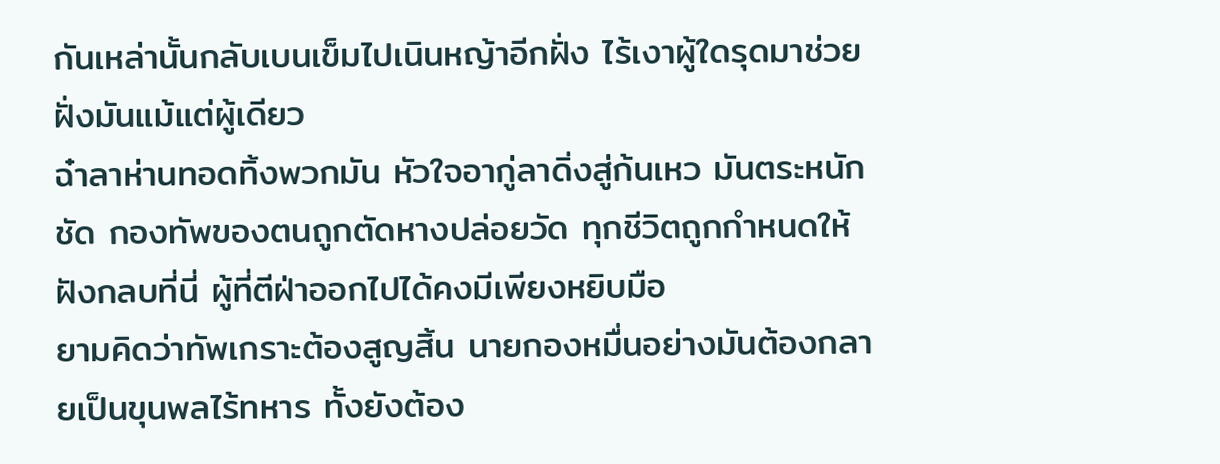กันเหล่านั้นกลับเบนเข็มไปเนินหญ้าอีกฝั่ง ไร้เงาผู้ใดรุดมาช่วยฝั่งมันแม้แต่ผู้เดียว
ฉ๋าลาห่านทอดทิ้งพวกมัน หัวใจอากู่ลาดิ่งสู่ก้นเหว มันตระหนักชัด กองทัพของตนถูกตัดหางปล่อยวัด ทุกชีวิตถูกกำหนดให้ฝังกลบที่นี่ ผู้ที่ตีฝ่าออกไปได้คงมีเพียงหยิบมือ
ยามคิดว่าทัพเกราะต้องสูญสิ้น นายกองหมื่นอย่างมันต้องกลายเป็นขุนพลไร้ทหาร ทั้งยังต้อง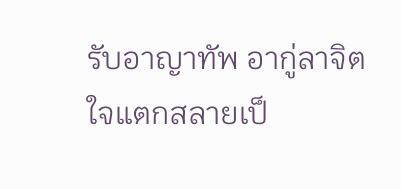รับอาญาทัพ อากู่ลาจิตใจแตกสลายเป็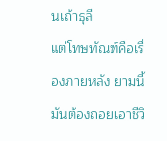นเถ้าธุลี
แต่โทษทัณฑ์คือเรื่องภายหลัง ยามนี้มันต้องถอยเอาชีวิ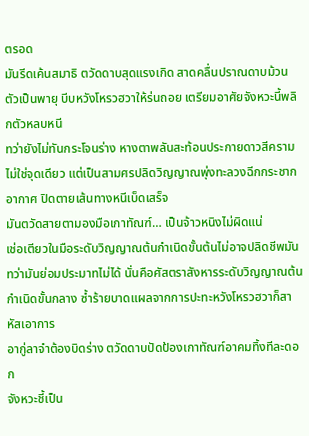ตรอด
มันรีดเค้นสมาธิ ตวัดดาบสุดแรงเกิด สาดคลื่นปราณดาบม้วนตัวเป็นพายุ บีบหวังโหรวฮวาให้ร่นถอย เตรียมอาศัยจังหวะนี้พลิกตัวหลบหนี
ทว่ายังไม่ทันกระโจนร่าง หางตาพลันสะท้อนประกายดาวสีคราม ไม่ใช่จุดเดียว แต่เป็นสามศรปลิดวิญญาณพุ่งทะลวงฉีกกระชากอากาศ ปิดตายเส้นทางหนีเบ็ดเสร็จ
มันตวัดสายตามองมือเกาทัณฑ์… เป็นจ้าวหนิงไม่ผิดแน่
เช่อเตียวในมือระดับวิญญาณต้นกำเนิดขั้นต้นไม่อาจปลิดชีพมัน ทว่ามันย่อมประมาทไม่ได้ นั่นคือศัสตราสังหารระดับวิญญาณต้นกำเนิดขั้นกลาง ซ้ำร้ายบาดแผลจากการปะทะหวังโหรวฮวาก็สาหัสเอาการ
อากู่ลาจำต้องบิดร่าง ตวัดดาบปัดป้องเกาทัณฑ์อาคมทิ้งทีละดอก
จังหวะชี้เป็น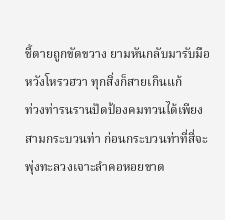ชี้ตายถูกขัดขวาง ยามหันกลับมารับมือหวังโหรวฮวา ทุกสิ่งก็สายเกินแก้
ท่วงท่ารนรานปัดป้องคมทวนได้เพียงสามกระบวนท่า ก่อนกระบวนท่าที่สี่จะพุ่งทะลวงเจาะลำคอหอยขาด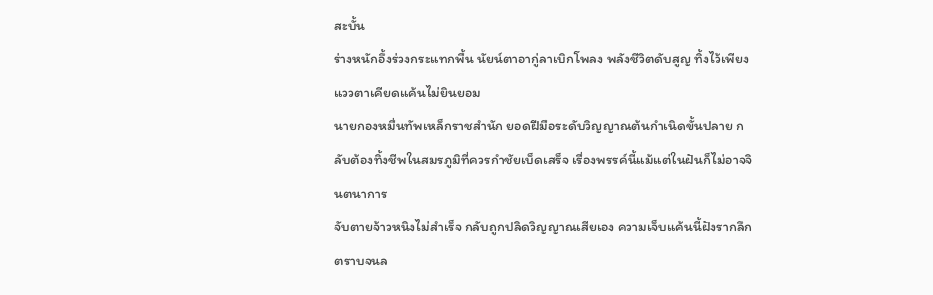สะบั้น
ร่างหนักอึ้งร่วงกระแทกพื้น นัยน์ตาอากู่ลาเบิกโพลง พลังชีวิตดับสูญ ทิ้งไว้เพียงแววตาเคียดแค้นไม่ยินยอม
นายกองหมื่นทัพเหล็กราชสำนัก ยอดฝีมือระดับวิญญาณต้นกำเนิดขั้นปลาย กลับต้องทิ้งชีพในสมรภูมิที่ควรกำชัยเบ็ดเสร็จ เรื่องพรรค์นี้แม้แต่ในฝันก็ไม่อาจจินตนาการ
จับตายจ้าวหนิงไม่สำเร็จ กลับถูกปลิดวิญญาณเสียเอง ความเจ็บแค้นนี้ฝังรากลึกตราบจนล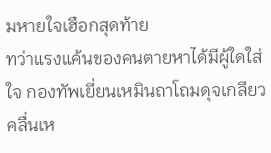มหายใจเฮือกสุดท้าย
ทว่าแรงแค้นของคนตายหาได้มีผู้ใดใส่ใจ กองทัพเยี่ยนเหมินถาโถมดุจเกลียวคลื่นเห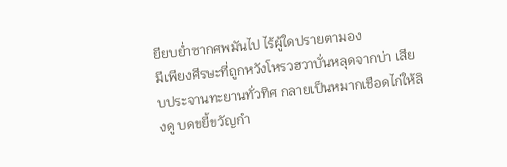ยียบย่ำซากศพมันไป ไร้ผู้ใดปรายตามอง
มีเพียงศีรษะที่ถูกหวังโหรวฮวาบั่นหลุดจากบ่า เสียบประจานทะยานทั่วทิศ กลายเป็นหมากเชือดไก่ให้ลิงดู บดขยี้ขวัญกำ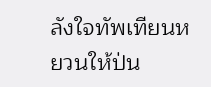ลังใจทัพเทียนหยวนให้ป่น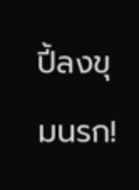ปี้ลงขุมนรก!